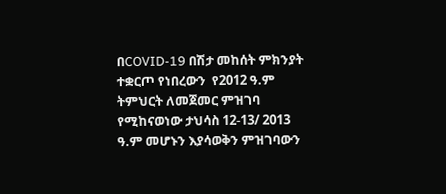በCOVID-19 በሽታ መከሰት ምክንያት ተቋርጦ የነበረውን  የ2012 ዓ.ም ትምህርት ለመጀመር ምዝገባ የሚከናወነው ታህሳስ 12-13/ 2013 ዓ.ም መሆኑን እያሳወቅን ምዝገባውን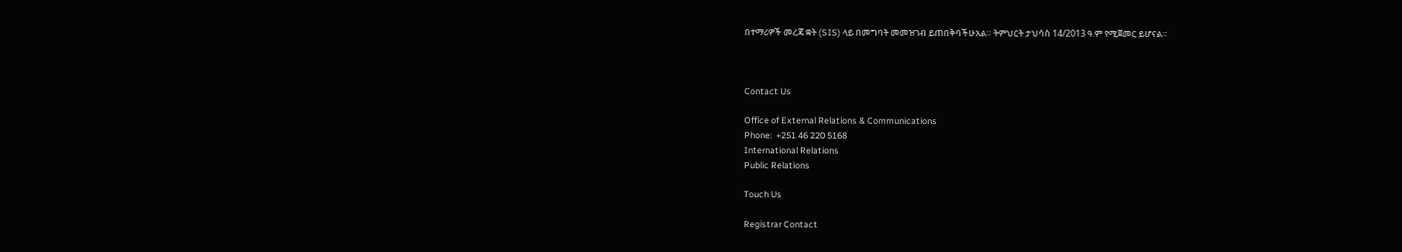በተማሪዎች መረጃ ቋት (SIS) ላይ በመግባት መመዝገብ ይጠበቅባችሁአል። ትምህርት ታህሳስ 14/2013 ዓ.ም የሚጀመር ይሆናል።



Contact Us

Office of External Relations & Communications
Phone:  +251 46 220 5168
International Relations
Public Relations

Touch Us

Registrar Contact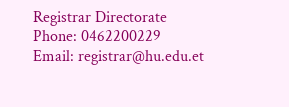Registrar Directorate
Phone: 0462200229
Email: registrar@hu.edu.et